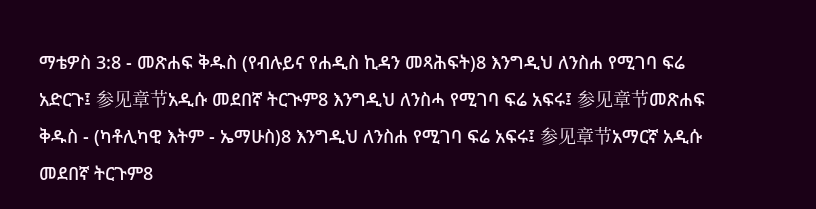ማቴዎስ 3:8 - መጽሐፍ ቅዱስ (የብሉይና የሐዲስ ኪዳን መጻሕፍት)8 እንግዲህ ለንስሐ የሚገባ ፍሬ አድርጉ፤ 参见章节አዲሱ መደበኛ ትርጒም8 እንግዲህ ለንስሓ የሚገባ ፍሬ አፍሩ፤ 参见章节መጽሐፍ ቅዱስ - (ካቶሊካዊ እትም - ኤማሁስ)8 እንግዲህ ለንስሐ የሚገባ ፍሬ አፍሩ፤ 参见章节አማርኛ አዲሱ መደበኛ ትርጉም8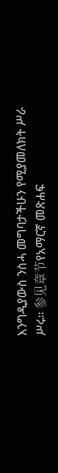እንግዲያውስ ንስሓ መግባታችሁን የሚያመለክት ሥራ ሥሩ። 参见章节የአማርኛ መጽሐፍ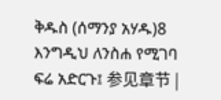ቅዱስ (ሰማንያ አሃዱ)8 እንግዲህ ለንስሐ የሚገባ ፍሬ አድርጉ፤ 参见章节 |